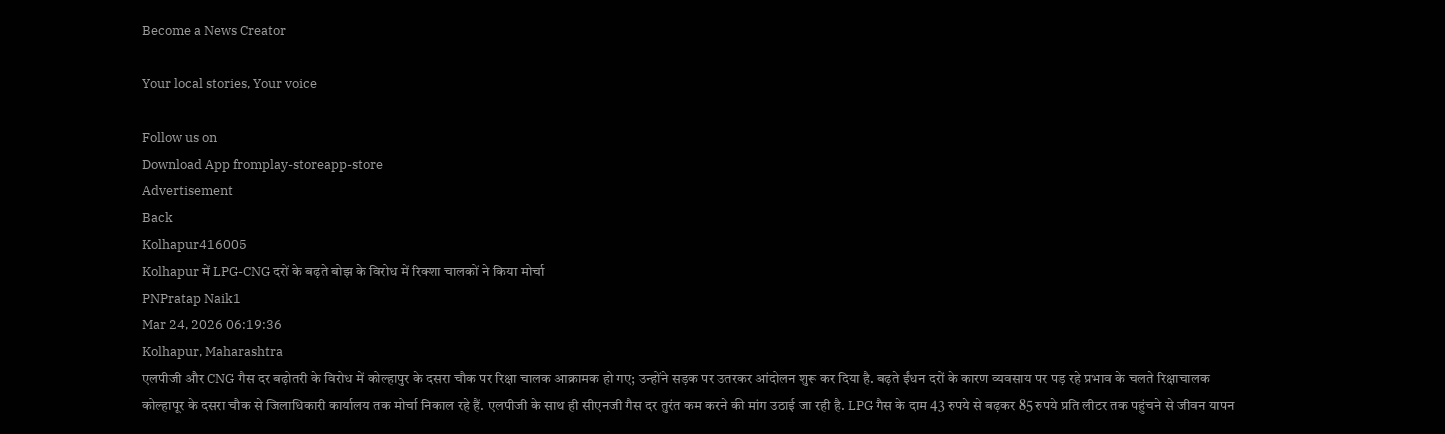Become a News Creator

Your local stories, Your voice

Follow us on
Download App fromplay-storeapp-store
Advertisement
Back
Kolhapur416005
Kolhapur में LPG-CNG दरों के बढ़ते बोझ के विरोध में रिक्शा चालकों ने किया मोर्चा
PNPratap Naik1
Mar 24, 2026 06:19:36
Kolhapur, Maharashtra
एलपीजी और CNG गैस दर बढ़ोतरी के विरोध में कोल्हापुर के दसरा चौक पर रिक्षा चालक आक्रामक हो गए; उन्होंने सड़क पर उतरकर आंदोलन शुरू कर दिया है. बढ़ते ईंधन दरों के कारण व्यवसाय पर पड़ रहे प्रभाव के चलते रिक्षाचालक कोल्हापूर के दसरा चौक से जिलाधिकारी कार्यालय तक मोर्चा निकाल रहे हैं. एलपीजी के साथ ही सीएनजी गैस दर तुरंत कम करने की मांग उठाई जा रही है. LPG गैस के दाम 43 रुपये से बढ़कर 85 रुपये प्रति लीटर तक पहुंचने से जीवन यापन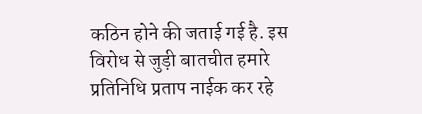कठिन होने की जताई गई है. इस विरोध से जुड़ी बातचीत हमारे प्रतिनिधि प्रताप नाईक कर रहे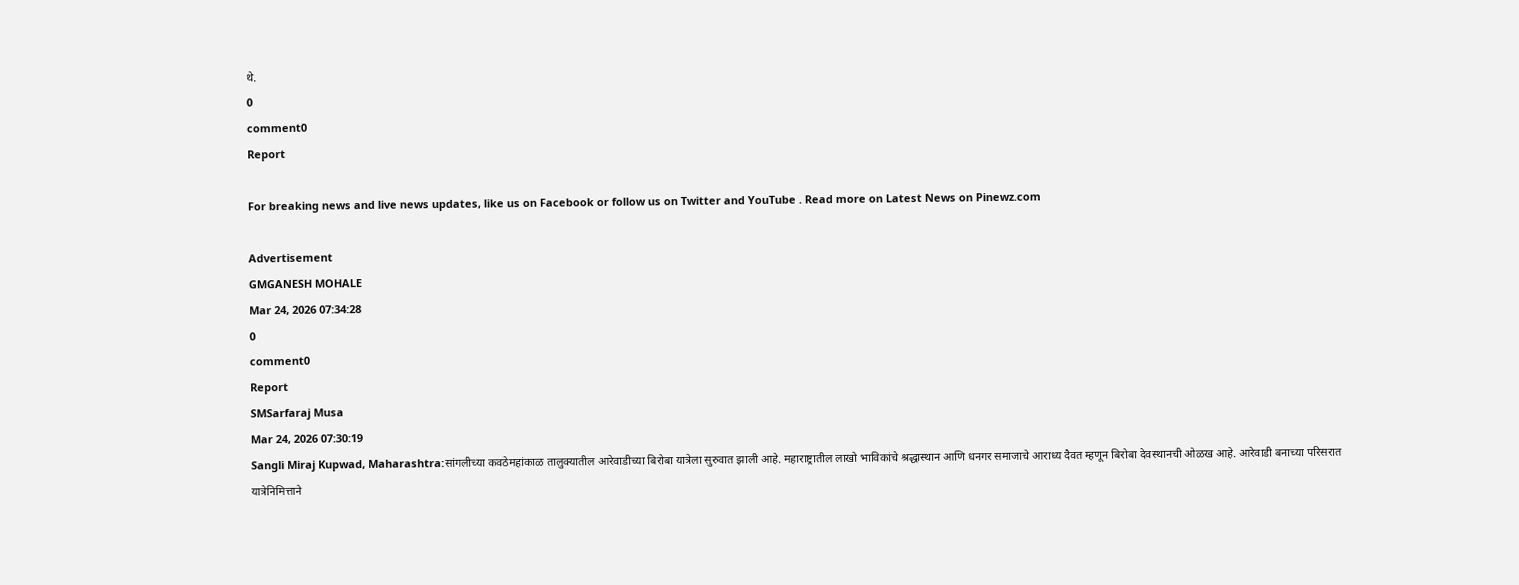थे.
0
comment0
Report

For breaking news and live news updates, like us on Facebook or follow us on Twitter and YouTube . Read more on Latest News on Pinewz.com

Advertisement
GMGANESH MOHALE
Mar 24, 2026 07:34:28
0
comment0
Report
SMSarfaraj Musa
Mar 24, 2026 07:30:19
Sangli Miraj Kupwad, Maharashtra:सांगलीच्या कवठेमहांकाळ तालुक्यातील आरेवाडीच्या बिरोबा यात्रेला सुरुवात झाली आहे. महाराष्ट्रातील लाखो भाविकांचे श्रद्धास्थान आणि धनगर समाजाचे आराध्य दैवत म्हणून बिरोबा देवस्थानची ओळख आहे. आरेवाडी बनाच्या परिसरात यात्रेनिमित्ताने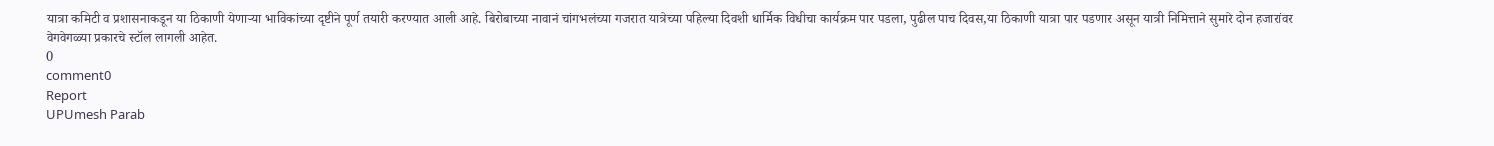यात्रा कमिटी व प्रशासनाकडून या ठिकाणी येणाऱ्या भाविकांच्या दृष्टीने पूर्ण तयारी करण्यात आली आहे. बिरोबाच्या नावानं चांगभलंच्या गजरात यात्रेच्या पहिल्या दिवशी धार्मिक विधीचा कार्यक्रम पार पडला, पुढील पाच दिवस,या ठिकाणी यात्रा पार पडणार असून यात्री निमित्ताने सुमारे दोन हजारांवर वेगवेगळ्या प्रकारचे स्टॉल लागली आहेत.
0
comment0
Report
UPUmesh Parab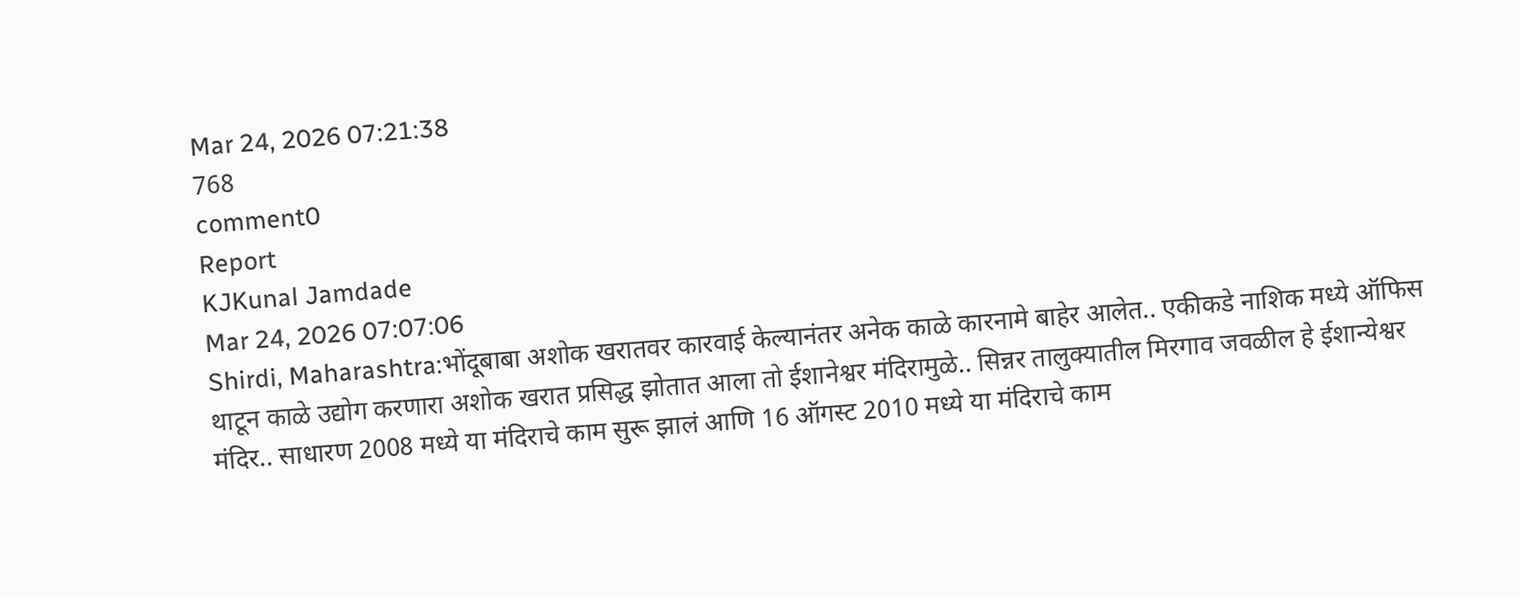Mar 24, 2026 07:21:38
768
comment0
Report
KJKunal Jamdade
Mar 24, 2026 07:07:06
Shirdi, Maharashtra:भोंदूबाबा अशोक खरातवर कारवाई केल्यानंतर अनेक काळे कारनामे बाहेर आलेत.. एकीकडे नाशिक मध्ये ऑफिस थाटून काळे उद्योग करणारा अशोक खरात प्रसिद्ध झोतात आला तो ईशानेश्वर मंदिरामुळे.. सिन्नर तालुक्यातील मिरगाव जवळील हे ईशान्येश्वर मंदिर.. साधारण 2008 मध्ये या मंदिराचे काम सुरू झालं आणि 16 ऑगस्ट 2010 मध्ये या मंदिराचे काम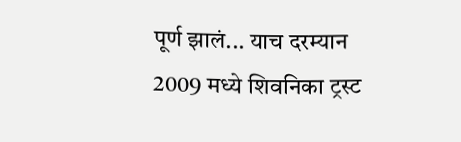पूर्ण झालं... याच दरम्यान 2009 मध्ये शिवनिका ट्रस्ट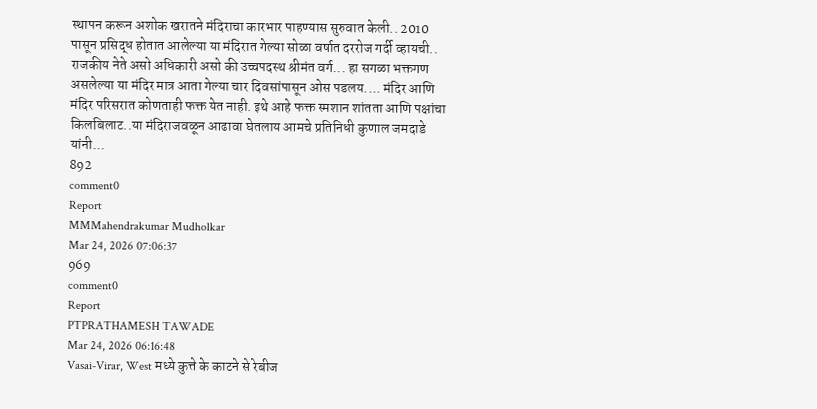स्थापन करून अशोक खरातने मंदिराचा कारभार पाहण्यास सुरुवात केली.. 2010 पासून प्रसिद्ध होतात आलेल्या या मंदिरात गेल्या सोळा वर्षात दररोज गर्दी व्हायची.. राजकीय नेते असो अधिकारी असो की उच्चपदस्थ श्रीमंत वर्ग... हा सगळा भक्तगण असलेल्या या मंदिर मात्र आता गेल्या चार दिवसांपासून ओस पडलय.... मंदिर आणि मंदिर परिसरात कोणताही फक्त येत नाही. इथे आहे फक्त स्मशान शांतता आणि पक्षांचा किलबिलाट..या मंदिराजवळून आढावा घेतलाय आमचे प्रतिनिधी कुणाल जमदाडे यांनी...
892
comment0
Report
MMMahendrakumar Mudholkar
Mar 24, 2026 07:06:37
969
comment0
Report
PTPRATHAMESH TAWADE
Mar 24, 2026 06:16:48
Vasai-Virar, West मध्ये कुत्ते के काटने से रेबीज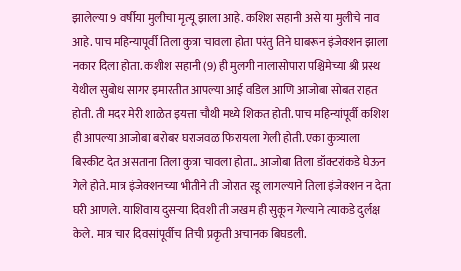झालेल्या 9 वर्षीया मुलीचा मृत्यू झाला आहे. कशिश सहानी असे या मुलीचे नाव आहे. पाच महिन्यापूर्वी तिला कुत्रा चावला होता परंतु तिने घाबरून इंजेक्शन झाला नकार दिला होता. कशीश सहानी (9) ही मुलगी नालासोपारा पश्चिमेच्या श्री प्रस्थ येथील सुबोध सागर इमारतीत आपल्या आई वडिल आणि आजोबा सोबत राहत होती. ती मदर मेरी शाळेत इयत्ता चौथी मध्ये शिकत होती. पाच महिन्यांपूर्वी कशिश ही आपल्या आजोबा बरोबर घराजवळ फिरायला गेली होती. एका कुत्र्याला बिस्कीट देत असताना तिला कुत्रा चावला होता.. आजोबा तिला डॉक्टरांकडे घेऊन गेले होते. मात्र इंजेक्शनच्या भीतीने ती जोरात रडू लागल्याने तिला इंजेक्शन न देता घरी आणले. याशिवाय दुसऱ्या दिवशी ती जखम ही सुकून गेल्याने त्याकडे दुर्लक्ष केले. मात्र चार दिवसांपूर्वीच तिची प्रकृती अचानक बिघडली.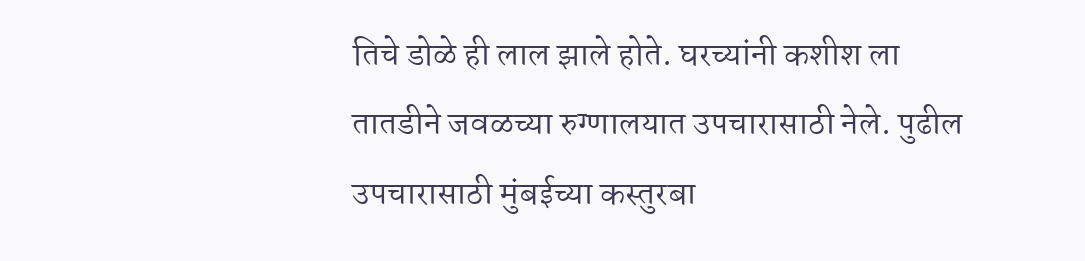तिचे डोळे ही लाल झाले होते. घरच्यांनी कशीश ला तातडीने जवळच्या रुग्णालयात उपचारासाठी नेले. पुढील उपचारासाठी मुंबईच्या कस्तुरबा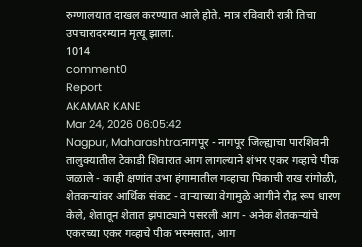रुग्णालयात दाखल करण्यात आले होते. मात्र रविवारी रात्री तिचा उपचारादरम्यान मृत्यू झाला.
1014
comment0
Report
AKAMAR KANE
Mar 24, 2026 06:05:42
Nagpur, Maharashtra:नागपूर - नागपूर जिल्ह्याचा पारशिवनी तालुक्यातील टेकाडी शिवारात आग लागल्याने शंभर एकर गव्हाचे पीक जळाले - काही क्षणांत उभा हंगामातील गव्हाचा पिकाची राख रांगोळी, शेतकऱ्यांवर आर्थिक संकट - वाऱ्याच्या वेगामुळे आगीने रौद्र रूप धारण केले, शेतातून शेतात झपाट्याने पसरली आग - अनेक शेतकऱ्यांचे एकरच्या एकर गव्हाचे पीक भस्मसात, आग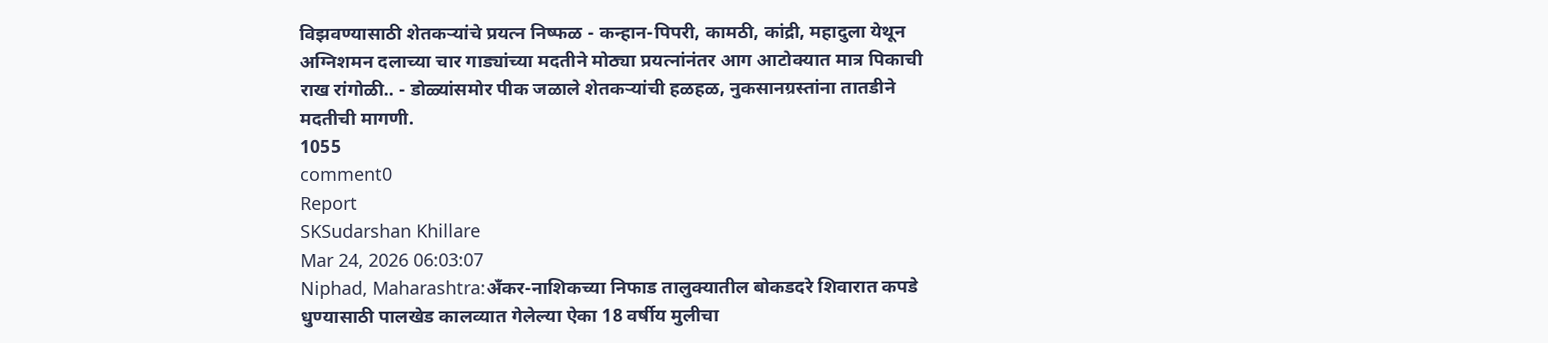विझवण्यासाठी शेतकऱ्यांचे प्रयत्न निष्फळ - कन्हान-पिपरी, कामठी, कांद्री, महादुला येथून अग्निशमन दलाच्या चार गाड्यांच्या मदतीने मोठ्या प्रयत्नांनंतर आग आटोक्यात मात्र पिकाची राख रांगोळी.. - डोळ्यांसमोर पीक जळाले शेतकऱ्यांची हळहळ, नुकसानग्रस्तांना तातडीने मदतीची मागणी.
1055
comment0
Report
SKSudarshan Khillare
Mar 24, 2026 06:03:07
Niphad, Maharashtra:अँकर-नाशिकच्या निफाड तालुक्यातील बोकडदरे शिवारात कपडे धुण्यासाठी पालखेड कालव्यात गेलेल्या ऐका 18 वर्षीय मुलीचा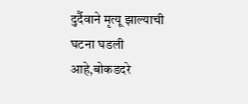दुर्दैवाने मृत्यू झाल्याची घटना घडली आहे,बोकडदरे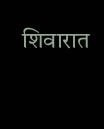शिवारात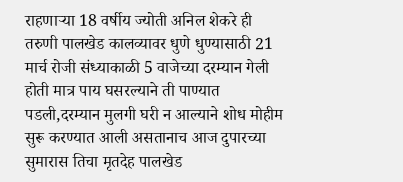राहणाऱ्या 18 वर्षीय ज्योती अनिल शेकरे ही तरुणी पालखेड कालव्यावर धुणे धुण्यासाठी 21 मार्च रोजी संध्याकाळी 5 वाजेच्या दरम्यान गेली होती मात्र पाय घसरल्याने ती पाण्यात पडली,दरम्यान मुलगी घरी न आल्याने शोध मोहीम सुरू करण्यात आली असतानाच आज दुपारच्या सुमारास तिचा मृतदेह पालखेड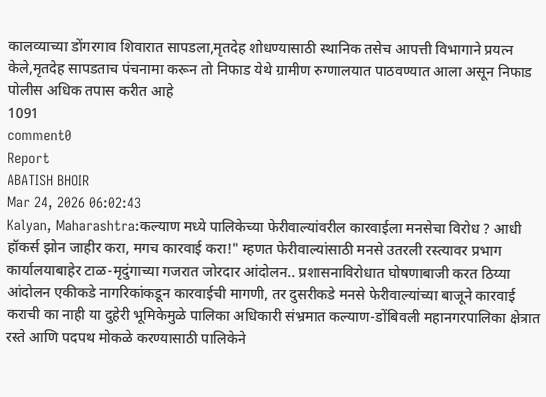कालव्याच्या डोंगरगाव शिवारात सापडला,मृतदेह शोधण्यासाठी स्थानिक तसेच आपत्ती विभागाने प्रयत्न केले,मृतदेह सापडताच पंचनामा करून तो निफाड येथे ग्रामीण रुग्णालयात पाठवण्यात आला असून निफाड पोलीस अधिक तपास करीत आहे
1091
comment0
Report
ABATISH BHOIR
Mar 24, 2026 06:02:43
Kalyan, Maharashtra:कल्याण मध्ये पालिकेच्या फेरीवाल्यांवरील कारवाईला मनसेचा विरोध ? आधी हॉकर्स झोन जाहीर करा, मगच कारवाई करा!" म्हणत फेरीवाल्यांसाठी मनसे उतरली रस्त्यावर प्रभाग कार्यालयाबाहेर टाळ-मृदुंगाच्या गजरात जोरदार आंदोलन.. प्रशासनाविरोधात घोषणाबाजी करत ठिय्या आंदोलन एकीकडे नागरिकांकडून कारवाईची मागणी, तर दुसरीकडे मनसे फेरीवाल्यांच्या बाजूने कारवाई कराची का नाही या दुहेरी भूमिकेमुळे पालिका अधिकारी संभ्रमात कल्याण-डोंबिवली महानगरपालिका क्षेत्रात रस्ते आणि पदपथ मोकळे करण्यासाठी पालिकेने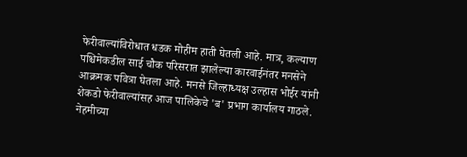फेरीवाल्यांविरोधात धडक मोहीम हाती घेतली आहे. मात्र, कल्याण पश्चिमेकडील साई चौक परिसरात झालेल्या कारवाईनंतर मनसेने आक्रमक पवित्रा घेतला आहे. मनसे जिल्हाध्यक्ष उल्हास भोईर यांनी शेकडो फेरीवाल्यांसह आज पालिकेचे 'ब' प्रभाग कार्यालय गाठले. नेहमीच्या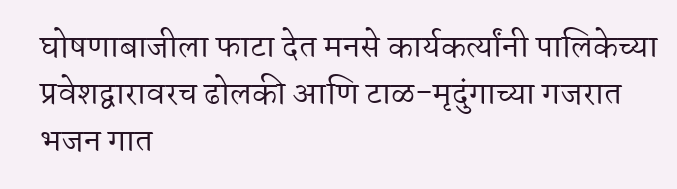घोषणाबाजीला फाटा देत मनसे कार्यकर्त्यांनी पालिकेच्या प्रवेशद्वारावरच ढोलकी आणि टाळ-मृदुंगाच्या गजरात भजन गात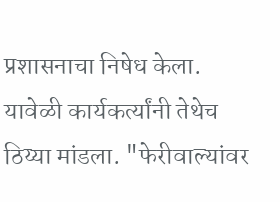प्रशासनाचा निषेध केला. यावेळी कार्यकर्त्यांनी तेथेच ठिय्या मांडला. "फेरीवाल्यांवर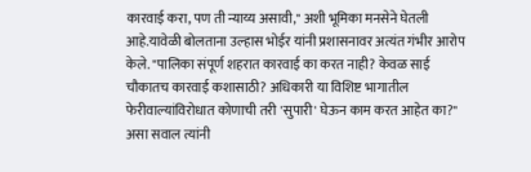कारवाई करा, पण ती न्याय्य असावी," अशी भूमिका मनसेने घेतली आहे.यावेळी बोलताना उल्हास भोईर यांनी प्रशासनावर अत्यंत गंभीर आरोप केले. "पालिका संपूर्ण शहरात कारवाई का करत नाही? केवळ साई चौकातच कारवाई कशासाठी? अधिकारी या विशिष्ट भागातील फेरीवाल्यांविरोधात कोणाची तरी 'सुपारी' घेऊन काम करत आहेत का?" असा सवाल त्यांनी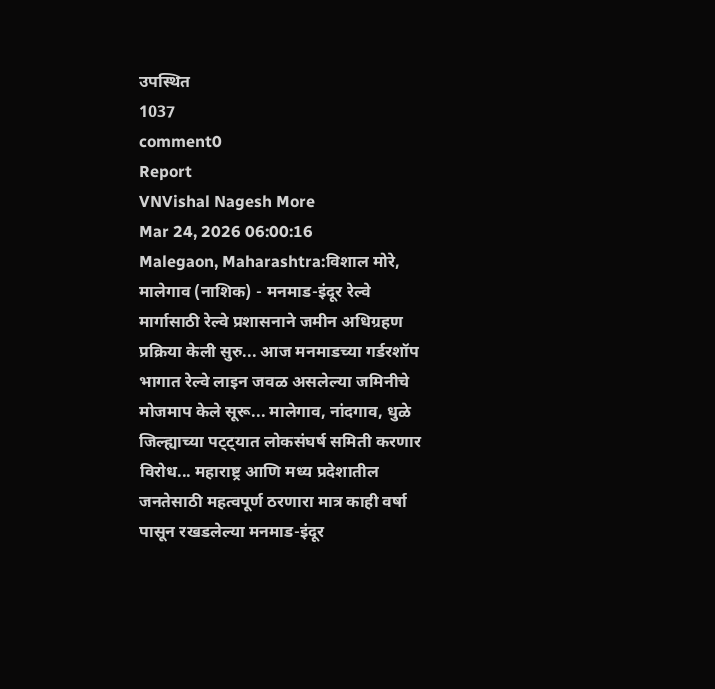उपस्थित
1037
comment0
Report
VNVishal Nagesh More
Mar 24, 2026 06:00:16
Malegaon, Maharashtra:विशाल मोरे, मालेगाव (नाशिक) - मनमाड-इंदूर रेल्वे मार्गासाठी रेल्वे प्रशासनाने जमीन अधिग्रहण प्रक्रिया केली सुरु... आज मनमाडच्या गर्डरशॉप भागात रेल्वे लाइन जवळ असलेल्या जमिनीचे मोजमाप केले सूरू... मालेगाव, नांदगाव, धुळे जिल्ह्याच्या पट्ट्यात लोकसंघर्ष समिती करणार विरोध... महाराष्ट्र आणि मध्य प्रदेशातील जनतेसाठी महत्वपूर्ण ठरणारा मात्र काही वर्षा पासून रखडलेल्या मनमाड-इंदूर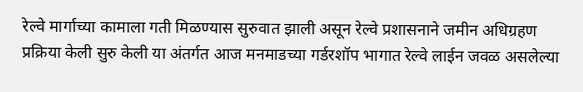रेल्वे मार्गाच्या कामाला गती मिळण्यास सुरुवात झाली असून रेल्वे प्रशासनाने जमीन अधिग्रहण प्रक्रिया केली सुरु केली या अंतर्गत आज मनमाडच्या गर्डरशॉप भागात रेल्वे लाईन जवळ असलेल्या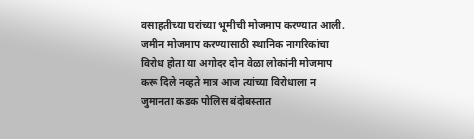वसाहतीच्या घरांच्या भूमीची मोजमाप करण्यात आली. जमीन मोजमाप करण्यासाठी स्थानिक नागरिकांचा विरोध होता या अगोदर दोन वेळा लोकांनी मोजमाप करू दिले नव्हते मात्र आज त्यांच्या विरोधाला न जुमानता कडक पोलिस बंदोबस्तात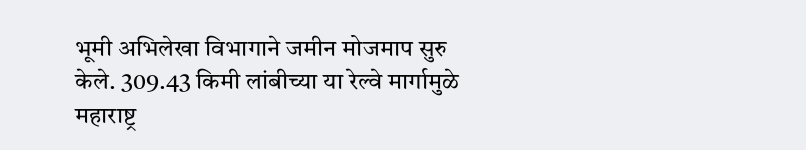भूमी अभिलेखा विभागाने जमीन मोजमाप सुरु केले. 309.43 किमी लांबीच्या या रेल्वे मार्गामुळे महाराष्ट्र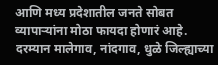आणि मध्य प्रदेशातील जनते सोबत व्यापाऱ्यांना मोठा फायदा होणारं आहे. दरम्यान मालेगाव, नांदगाव, धुळे जिल्ह्याच्या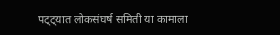पट्ट्यात लोकसंघर्ष समिती या कामाला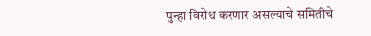पुन्हा विरोध करणार असल्याचे समितीचे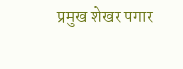प्रमुख शेखर पगार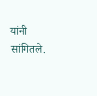यांनी सांगितले.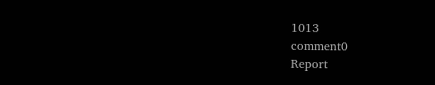1013
comment0
Report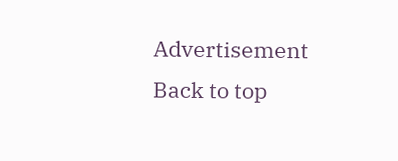Advertisement
Back to top